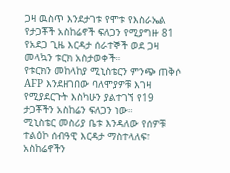ጋዛ ዉስጥ እንደታገቱ የሞቱ የእስራኤል የታጋቾች አስከሬኖች ፍለጋን የሚያግዙ 81 የአደጋ ጊዜ እርዳታ ሰራተኞች ወደ ጋዛ መላኳን ቱርክ አስታወቀች።
የቱርክን መከላከያ ሚኒስቴርን ምንጭ ጠቅሶ AFP እንደዘገበው ባለሞያዎቹ እገዛ የሚያደርጉት እስካሁን ያልተገኘ የ19 ታጋቾችን አስከሬን ፍለጋን ነው።
ሚኒስቴር መስሪያ ቤቱ እንዳለው የሰዎቹ ተልዕኮ ሰብዓዊ እርዳታ ማስተላለፍ፣ አስከሬኖችን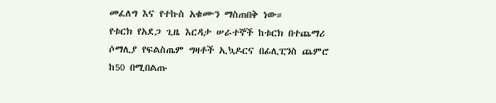መፈለግ እና የተኩስ አቁሙን ማስጠበቅ ነው።
የቱርክ የአደጋ ጊዜ እርዳታ ሠራተኞች ከቱርክ በተጨማሪ ሶማሊያ የፍልስጤም ግዛቶች ኢኳዶርና በፊሊፒንስ ጨምሮ ከ50 በሚበልጡ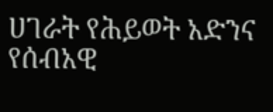ሀገራት የሕይወት አድንና የሰብአዊ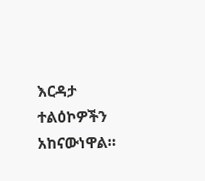እርዳታ ተልዕኮዎችን አከናውነዋል።